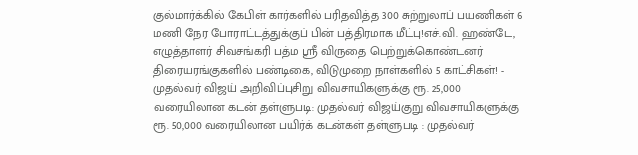குல்மார்க்கில் கேபிள் கார்களில் பரிதவித்த 300 சுற்றுலாப் பயணிகள் 6 மணி நேர போராட்டத்துக்குப் பின் பத்திரமாக மீட்பு!எச்.வி. ஹண்டே, எழுத்தாளர் சிவசங்கரி பத்ம ஸ்ரீ விருதை பெற்றுக்கொண்டனர் திரையரங்குகளில் பண்டிகை, விடுமுறை நாள்களில் 5 காட்சிகள்! - முதல்வர் விஜய் அறிவிப்புசிறு விவசாயிகளுக்கு ரூ. 25,000 வரையிலான கடன் தள்ளுபடி: முதல்வர் விஜய்குறு விவசாயிகளுக்கு ரூ. 50,000 வரையிலான பயிர்க் கடன்கள் தள்ளுபடி : முதல்வர்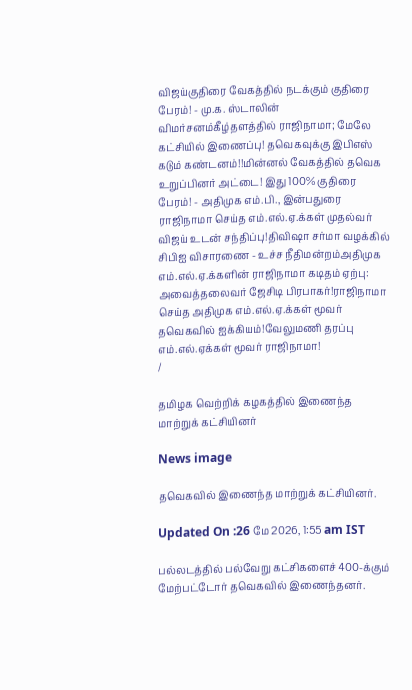விஜய்குதிரை வேகத்தில் நடக்கும் குதிரை பேரம்! - மு.க. ஸ்டாலின் விமர்சனம்கீழ்தளத்தில் ராஜிநாமா; மேலே கட்சியில் இணைப்பு! தவெகவுக்கு இபிஎஸ் கடும் கண்டனம்!!மின்னல் வேகத்தில் தவெக உறுப்பினர் அட்டை! இது 100% குதிரை பேரம்! - அதிமுக எம்.பி., இன்பதுரை ராஜிநாமா செய்த எம்.எல்.ஏ.க்கள் முதல்வர் விஜய் உடன் சந்திப்பு!திவிஷா சர்மா வழக்கில் சிபிஐ விசாரணை - உச்ச நீதிமன்றம்அதிமுக எம்.எல்.ஏ.க்களின் ராஜிநாமா கடிதம் ஏற்பு: அவைத்தலைவர் ஜேசிடி பிரபாகர்!ராஜிநாமா செய்த அதிமுக எம்.எல்.ஏ.க்கள் மூவர் தவெகவில் ஐக்கியம்!வேலுமணி தரப்பு எம்.எல்.ஏக்கள் மூவர் ராஜிநாமா!
/

தமிழக வெற்றிக் கழகத்தில் இணைந்த மாற்றுக் கட்சியினர்

News image

தவெகவில் இணைந்த மாற்றுக் கட்சியினர்.

Updated On :26 மே 2026, 1:55 am IST

பல்லடத்தில் பல்வேறு கட்சிகளைச் 400-க்கும் மேற்பட்டோர் தவெகவில் இணைந்தனர்.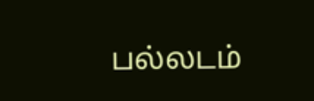பல்லடம்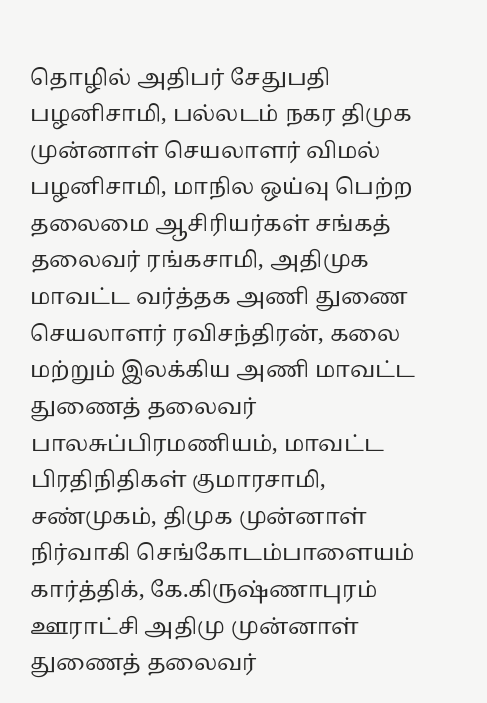தொழில் அதிபர் சேதுபதி பழனிசாமி, பல்லடம் நகர திமுக முன்னாள் செயலாளர் விமல் பழனிசாமி, மாநில ஒய்வு பெற்ற தலைமை ஆசிரியர்கள் சங்கத் தலைவர் ரங்கசாமி, அதிமுக மாவட்ட வர்த்தக அணி துணை செயலாளர் ரவிசந்திரன், கலை மற்றும் இலக்கிய அணி மாவட்ட துணைத் தலைவர் பாலசுப்பிரமணியம், மாவட்ட பிரதிநிதிகள் குமாரசாமி, சண்முகம், திமுக முன்னாள் நிர்வாகி செங்கோடம்பாளையம் கார்த்திக், கே.கிருஷ்ணாபுரம் ஊராட்சி அதிமு முன்னாள் துணைத் தலைவர்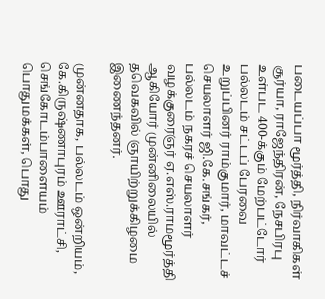படையப்பா மூர்த்தி, நிர்வாகிகள் சூர்யா, ராஜேந்திரன், நேசபிரபு உள்பட 400-க்கும் மேற்பட்டோர் பல்லடம் சட்டப் பேரவை உறுப்பினர் ராம்குமார், மாவட்டச் செயலாளர் ஜி.கே.சங்கர், பல்லடம் நகரச் செயலாளர் வழக்குரைஞர் ஏ.எஸ்.ராமமூர்த்தி ஆகியோர் முன்னிலையில் தவெகவில் ஞாயிற்றுக்கிழமை இணைந்தனர்.

முன்னதாக, பல்லடம் ஒன்றியம், கே.கிருஷ்ணாபுரம் ஊராட்சி, செங்கோடம்பாளையம் பொதுமக்கள், பொது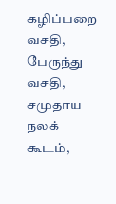கழிப்பறை வசதி, பேருந்து வசதி, சமுதாய நலக் கூடம்,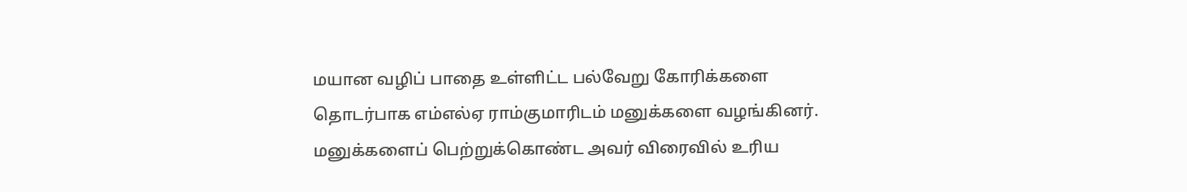மயான வழிப் பாதை உள்ளிட்ட பல்வேறு கோரிக்களை தொடர்பாக எம்எல்ஏ ராம்குமாரிடம் மனுக்களை வழங்கினர். மனுக்களைப் பெற்றுக்கொண்ட அவர் விரைவில் உரிய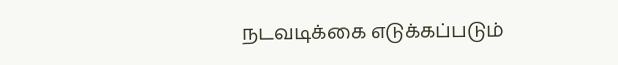நடவடிக்கை எடுக்கப்படும்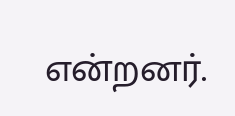என்றனர்.